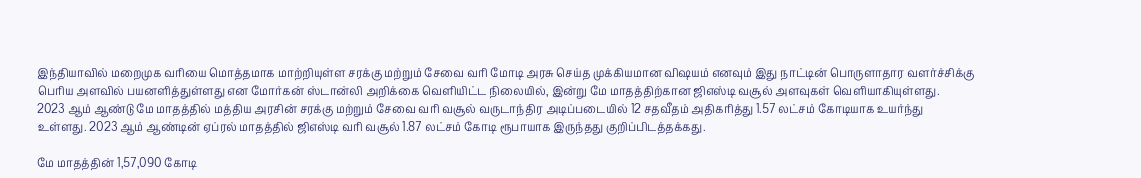இந்தியாவில் மறைமுக வரியை மொத்தமாக மாற்றியுள்ள சரக்கு மற்றும் சேவை வரி மோடி அரசு செய்த முக்கியமான விஷயம் எனவும் இது நாட்டின் பொருளாதார வளர்ச்சிக்கு பெரிய அளவில் பயனளித்துள்ளது என மோர்கன் ஸ்டான்லி அறிக்கை வெளியிட்ட நிலையில், இன்று மே மாதத்திற்கான ஜிஎஸ்டி வசூல் அளவுகள் வெளியாகியுள்ளது.
2023 ஆம் ஆண்டு மே மாதத்தில் மத்திய அரசின் சரக்கு மற்றும் சேவை வரி வசூல் வருடாந்திர அடிப்படையில் 12 சதவீதம் அதிகரித்து 1.57 லட்சம் கோடியாக உயர்ந்து உள்ளது. 2023 ஆம் ஆண்டின் ஏப்ரல் மாதத்தில் ஜிஎஸ்டி வரி வசூல் 1.87 லட்சம் கோடி ரூபாயாக இருந்தது குறிப்பிடத்தக்கது.

மே மாதத்தின் 1,57,090 கோடி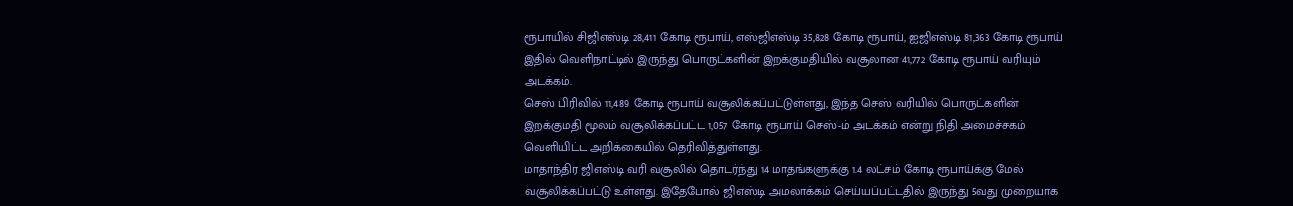ரூபாயில் சிஜிஎஸ்டி 28,411 கோடி ரூபாய், எஸ்ஜிஎஸ்டி 35,828 கோடி ரூபாய், ஐஜிஎஸ்டி 81,363 கோடி ரூபாய் இதில் வெளிநாட்டில் இருந்து பொருட்களின் இறக்குமதியில் வசூலான 41,772 கோடி ரூபாய் வரியும் அடக்கம்.
செஸ் பிரிவில் 11,489 கோடி ரூபாய் வசூலிக்கப்பட்டுள்ளது, இந்த செஸ் வரியில் பொருட்களின் இறக்குமதி மூலம் வசூலிக்கப்பட்ட 1,057 கோடி ரூபாய் செஸ்-ம் அடக்கம் என்று நிதி அமைச்சகம் வெளியிட்ட அறிக்கையில் தெரிவித்துள்ளது.
மாதாந்திர ஜிஎஸ்டி வரி வசூலில் தொடர்ந்து 14 மாதங்களுக்கு 1.4 லட்சம் கோடி ரூபாய்க்கு மேல் வசூலிக்கப்பட்டு உள்ளது. இதேபோல் ஜிஎஸ்டி அமலாக்கம் செய்யப்பட்டதில் இருந்து 5வது முறையாக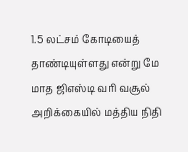1.5 லட்சம் கோடியைத் தாண்டியுள்ளது என்று மே மாத ஜிஎஸ்டி வரி வசூல் அறிக்கையில் மத்திய நிதி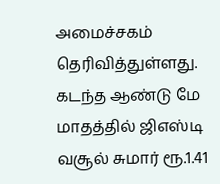அமைச்சகம் தெரிவித்துள்ளது. கடந்த ஆண்டு மே மாதத்தில் ஜிஎஸ்டி வசூல் சுமார் ரூ.1.41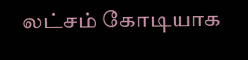லட்சம் கோடியாக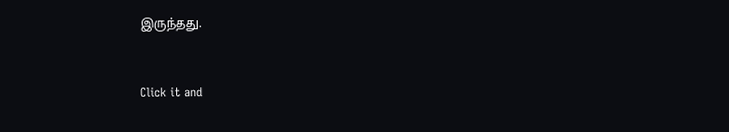இருந்தது.


Click it and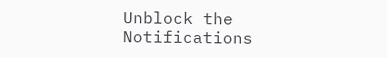Unblock the Notifications